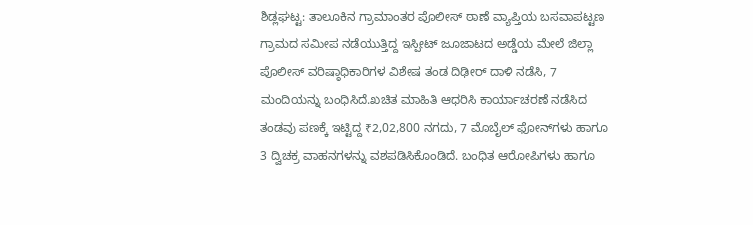ಶಿಡ್ಲಘಟ್ಟ: ತಾಲೂಕಿನ ಗ್ರಾಮಾಂತರ ಪೊಲೀಸ್ ಠಾಣೆ ವ್ಯಾಪ್ತಿಯ ಬಸವಾಪಟ್ಟಣ ಗ್ರಾಮದ ಸಮೀಪ ನಡೆಯುತ್ತಿದ್ದ ಇಸ್ಪೀಟ್ ಜೂಜಾಟದ ಅಡ್ಡೆಯ ಮೇಲೆ ಜಿಲ್ಲಾ ಪೊಲೀಸ್ ವರಿಷ್ಠಾಧಿಕಾರಿಗಳ ವಿಶೇಷ ತಂಡ ದಿಢೀರ್ ದಾಳಿ ನಡೆಸಿ, 7 ಮಂದಿಯನ್ನು ಬಂಧಿಸಿದೆ.ಖಚಿತ ಮಾಹಿತಿ ಆಧರಿಸಿ ಕಾರ್ಯಾಚರಣೆ ನಡೆಸಿದ ತಂಡವು ಪಣಕ್ಕೆ ಇಟ್ಟಿದ್ದ ₹2,02,800 ನಗದು, 7 ಮೊಬೈಲ್ ಫೋನ್‌ಗಳು ಹಾಗೂ 3 ದ್ವಿಚಕ್ರ ವಾಹನಗಳನ್ನು ವಶಪಡಿಸಿಕೊಂಡಿದೆ. ಬಂಧಿತ ಆರೋಪಿಗಳು ಹಾಗೂ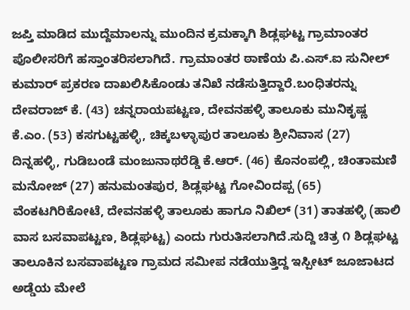ಜಪ್ತಿ ಮಾಡಿದ ಮುದ್ದೆಮಾಲನ್ನು ಮುಂದಿನ ಕ್ರಮಕ್ಕಾಗಿ ಶಿಡ್ಲಘಟ್ಟ ಗ್ರಾಮಾಂತರ ಪೊಲೀಸರಿಗೆ ಹಸ್ತಾಂತರಿಸಲಾಗಿದೆ. ಗ್ರಾಮಾಂತರ ಠಾಣೆಯ ಪಿ.ಎಸ್‌.ಐ ಸುನೀಲ್ ಕುಮಾರ್ ಪ್ರಕರಣ ದಾಖಲಿಸಿಕೊಂಡು ತನಿಖೆ ನಡೆಸುತ್ತಿದ್ದಾರೆ.ಬಂಧಿತರನ್ನು ದೇವರಾಜ್ ಕೆ. (43) ಚನ್ನರಾಯಪಟ್ಟಣ, ದೇವನಹಳ್ಳಿ ತಾಲೂಕು ಮುನಿಕೃಷ್ಣ ಕೆ.ಎಂ. (53) ಕಸಗುಟ್ಟಹಳ್ಳಿ, ಚಿಕ್ಕಬಳ್ಳಾಪುರ ತಾಲೂಕು ಶ್ರೀನಿವಾಸ (27) ದಿನ್ನಹಳ್ಳಿ, ಗುಡಿಬಂಡೆ ಮಂಜುನಾಥರೆಡ್ಡಿ ಕೆ.ಆರ್. (46) ಕೊನಂಪಲ್ಲಿ, ಚಿಂತಾಮಣಿ ಮನೋಜ್ (27) ಹನುಮಂತಪುರ, ಶಿಡ್ಲಘಟ್ಟ ಗೋವಿಂದಪ್ಪ (65) ವೆಂಕಟಗಿರಿಕೋಟೆ, ದೇವನಹಳ್ಳಿ ತಾಲೂಕು ಹಾಗೂ ನಿಖಿಲ್ (31) ತಾತಹಳ್ಳಿ (ಹಾಲಿ ವಾಸ ಬಸವಾಪಟ್ಟಣ, ಶಿಡ್ಲಘಟ್ಟ) ಎಂದು ಗುರುತಿಸಲಾಗಿದೆ.ಸುದ್ದಿ ಚಿತ್ರ ೧ ಶಿಡ್ಲಘಟ್ಟ ತಾಲೂಕಿನ ಬಸವಾಪಟ್ಟಣ ಗ್ರಾಮದ ಸಮೀಪ ನಡೆಯುತ್ತಿದ್ದ ಇಸ್ಪೀಟ್ ಜೂಜಾಟದ ಅಡ್ಡೆಯ ಮೇಲೆ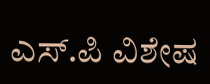ಎಸ್‌.ಪಿ ವಿಶೇಷ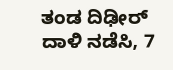ತಂಡ ದಿಢೀರ್ ದಾಳಿ ನಡೆಸಿ, 7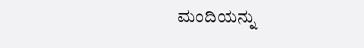ಮಂದಿಯನ್ನು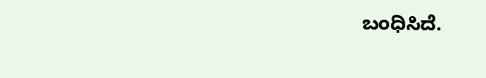ಬಂಧಿಸಿದೆ.